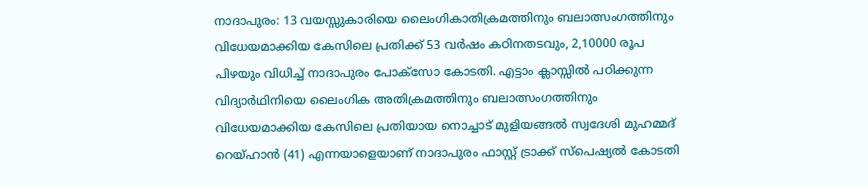നാദാപുരം: 13 വയസ്സുകാരിയെ ലൈംഗികാതിക്രമത്തിനും ബലാത്സംഗത്തിനും വിധേയമാക്കിയ കേസിലെ പ്രതിക്ക് 53 വർഷം കഠിനതടവും, 2,10000 രൂപ പിഴയും വിധിച്ച് നാദാപുരം പോക്സോ കോടതി. എട്ടാം ക്ലാസ്സിൽ പഠിക്കുന്ന വിദ്യാർഥിനിയെ ലൈംഗിക അതിക്രമത്തിനും ബലാത്സംഗത്തിനും വിധേയമാക്കിയ കേസിലെ പ്രതിയായ നൊച്ചാട് മുളിയങ്ങൽ സ്വദേശി മുഹമ്മദ്‌ റെയ്ഹാൻ (41) എന്നയാളെയാണ് നാദാപുരം ഫാസ്റ്റ് ട്രാക്ക് സ്പെഷ്യൽ കോടതി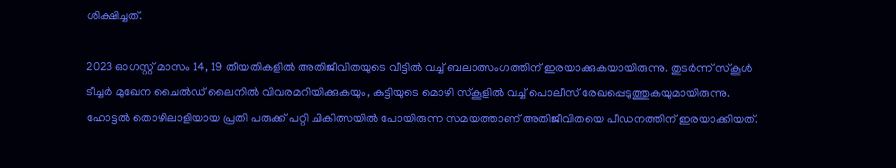ശിക്ഷിച്ചത്.

2023 ഓഗസ്റ്റ് മാസം 14, 19 തീയതികളിൽ അതിജീവിതയുടെ വീട്ടിൽ വച്ച് ബലാത്സംഗത്തിന് ഇരയാക്കുകയായിരുന്നു. തുടർന്ന് സ്കൂൾ ടീച്ചർ മുഖേന ചൈൽഡ് ലൈനിൽ വിവരമറിയിക്കുകയും, കുട്ടിയുടെ മൊഴി സ്കൂളിൽ വച്ച് പൊലീസ് രേഖപ്പെടുത്തുകയുമായിരുന്നു. ഹോട്ടൽ തൊഴിലാളിയായ പ്രതി പരുക്ക് പറ്റി ചികിത്സയിൽ പോയിരുന്ന സമയത്താണ് അതിജീവിതയെ പീഡനത്തിന് ഇരയാക്കിയത്.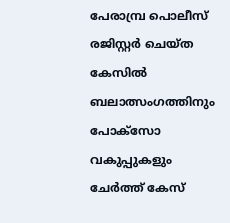പേരാമ്പ്ര പൊലീസ് രജിസ്റ്റർ ചെയ്ത കേസിൽ ബലാത്സംഗത്തിനും പോക്സോ വകുപ്പുകളും ചേർത്ത് കേസ്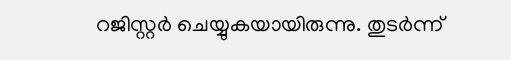റജിസ്റ്റർ ചെയ്യുകയായിരുന്നു. തുടർന്ന്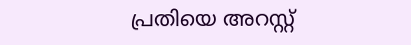പ്രതിയെ അറസ്റ്റ്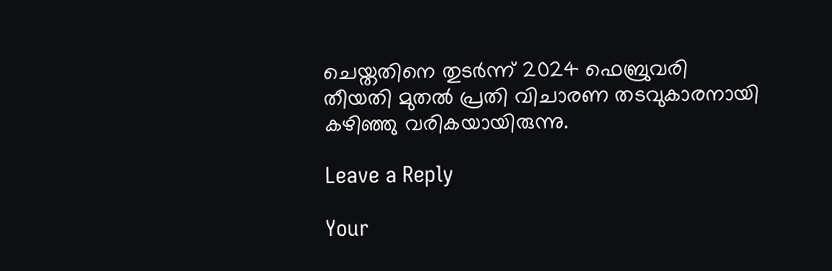ചെയ്തതിനെ തുടർന്ന് 2024 ഫെബ്രുവരി തീയതി മുതൽ പ്രതി വിചാരണ തടവുകാരനായി കഴിഞ്ഞു വരികയായിരുന്നു.

Leave a Reply

Your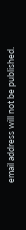email address will not be published.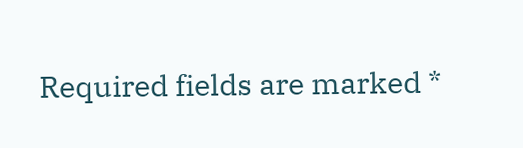Required fields are marked *